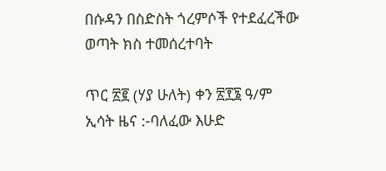በሱዳን በስድስት ጎረምሶች የተደፈረችው ወጣት ክስ ተመሰረተባት

ጥር ፳፪ (ሃያ ሁለት) ቀን ፳፻፮ ዓ/ም ኢሳት ዜና :-ባለፈው እሁድ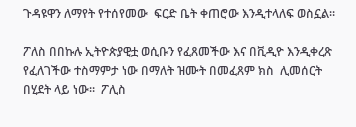ጉዳዩዋን ለማየት የተሰየመው  ፍርድ ቤት ቀጠሮው እንዲተላለፍ ወስኗል።

ፖለስ በበኩሉ ኢትዮጵያዊቷ ወሲቡን የፈጸመችው እና በቪዲዮ እንዲቀረጽ የፈለገችው ተስማምታ ነው በማለት ዝሙት በመፈጸም ክስ  ሊመሰርት በሂደት ላይ ነው።  ፖሊስ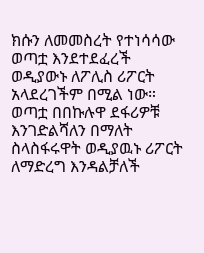ክሱን ለመመስረት የተነሳሳው  ወጣቷ እንደተደፈረች ወዲያውኑ ለፖሊስ ሪፖርት አላደረገችም በሚል ነው። ወጣቷ በበኩሉዋ ደፋሪዎቹ እንገድልሻለን በማለት ስላስፋሩዋት ወዲያዉኑ ሪፖርት ለማድረግ እንዳልቻለች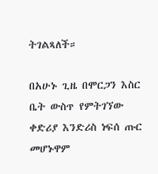ትገልጻለች።

በአሁኑ ጊዜ በሞርጋን እስር ቤት ውስጥ የምትገኘው ቀድሪያ እንድሪስ ነፍሰ ጡር መሆኑዋም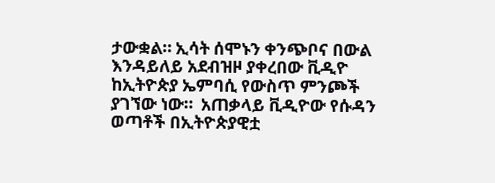ታውቋል። ኢሳት ሰሞኑን ቀንጭቦና በውል እንዳይለይ አደብዝዞ ያቀረበው ቪዲዮ  ከኢትዮጵያ ኤምባሲ የውስጥ ምንጮች ያገኘው ነው።  አጠቃላይ ቪዲዮው የሱዳን ወጣቶች በኢትዮጵያዊቷ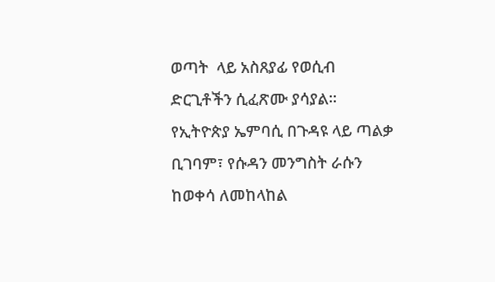ወጣት  ላይ አስጸያፊ የወሲብ ድርጊቶችን ሲፈጽሙ ያሳያል። የኢትዮጵያ ኤምባሲ በጉዳዩ ላይ ጣልቃ ቢገባም፣ የሱዳን መንግስት ራሱን ከወቀሳ ለመከላከል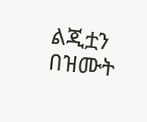ልጂቷን በዝሙት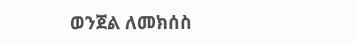ወንጀል ለመክሰስ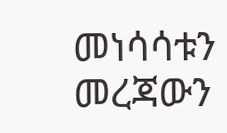መነሳሳቱን መረጃውን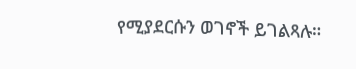የሚያደርሱን ወገኖች ይገልጻሉ።